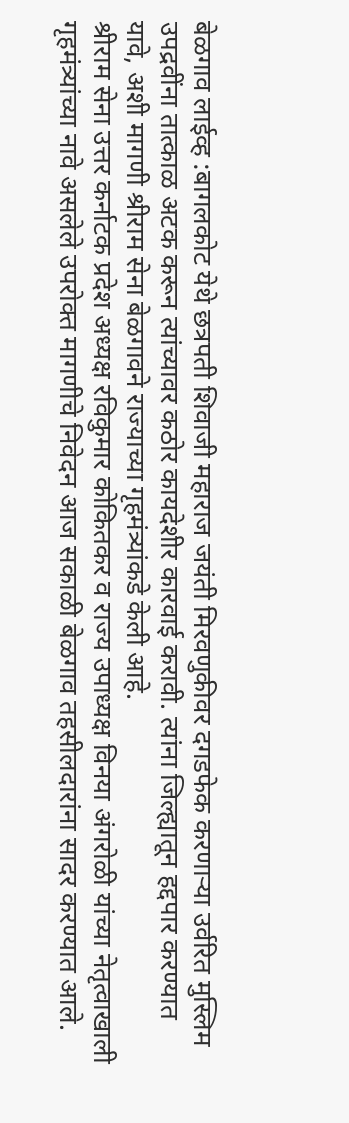बेळगाव लाईव्ह :बागलकोट येथे छत्रपती शिवाजी महाराज जयंती मिरवणुकीवर दगडफेक करणाऱ्या उर्वरित मुस्लिम उपद्रवींना तात्काळ अटक करून त्यांच्यावर कठोर कायदेशीर कारवाई करावी. त्यांना जिल्ह्यातून हद्दपार करण्यात यावे, अशी मागणी श्रीराम सेना बेळगावने राज्याच्या गृहमंत्र्यांकडे केली आहे.
श्रीराम सेना उत्तर कर्नाटक प्रदेश अध्यक्ष रविकुमार कोकितकर व राज्य उपाध्यक्ष विनया अंगरोळी यांच्या नेतृत्वाखाली गृहमंत्र्यांच्या नावे असलेले उपरोक्त मागणीचे निवेदन आज सकाळी बेळगाव तहसीलदारांना सादर करण्यात आले.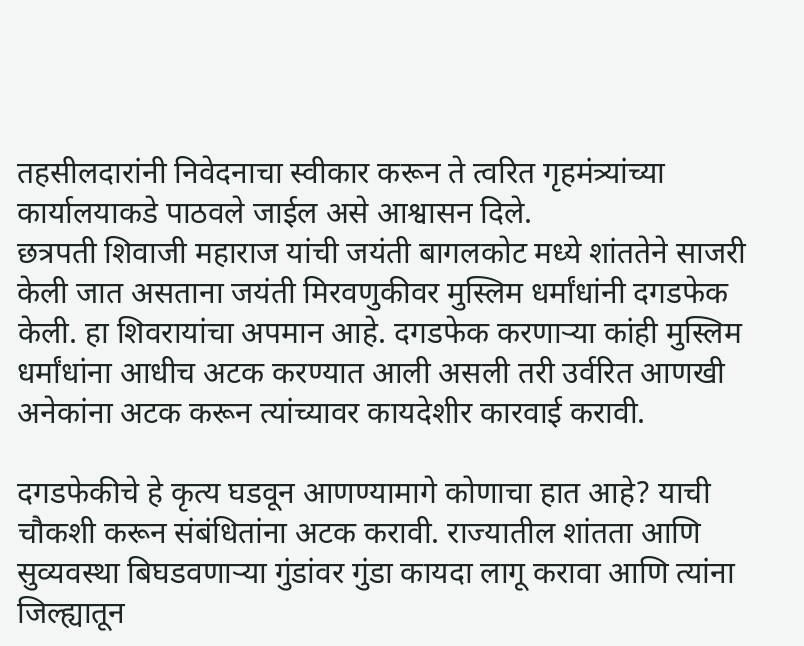तहसीलदारांनी निवेदनाचा स्वीकार करून ते त्वरित गृहमंत्र्यांच्या कार्यालयाकडे पाठवले जाईल असे आश्वासन दिले.
छत्रपती शिवाजी महाराज यांची जयंती बागलकोट मध्ये शांततेने साजरी केली जात असताना जयंती मिरवणुकीवर मुस्लिम धर्मांधांनी दगडफेक केली. हा शिवरायांचा अपमान आहे. दगडफेक करणाऱ्या कांही मुस्लिम धर्मांधांना आधीच अटक करण्यात आली असली तरी उर्वरित आणखी अनेकांना अटक करून त्यांच्यावर कायदेशीर कारवाई करावी.

दगडफेकीचे हे कृत्य घडवून आणण्यामागे कोणाचा हात आहे? याची चौकशी करून संबंधितांना अटक करावी. राज्यातील शांतता आणि सुव्यवस्था बिघडवणाऱ्या गुंडांवर गुंडा कायदा लागू करावा आणि त्यांना जिल्ह्यातून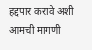हद्दपार करावे अशी आमची मागणी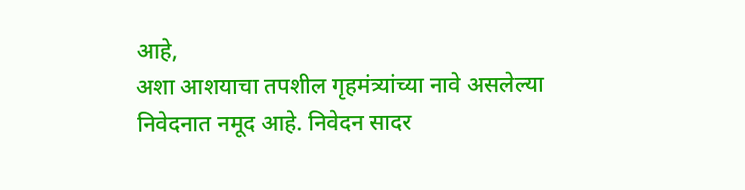आहे,
अशा आशयाचा तपशील गृहमंत्र्यांच्या नावे असलेल्या निवेदनात नमूद आहे. निवेदन सादर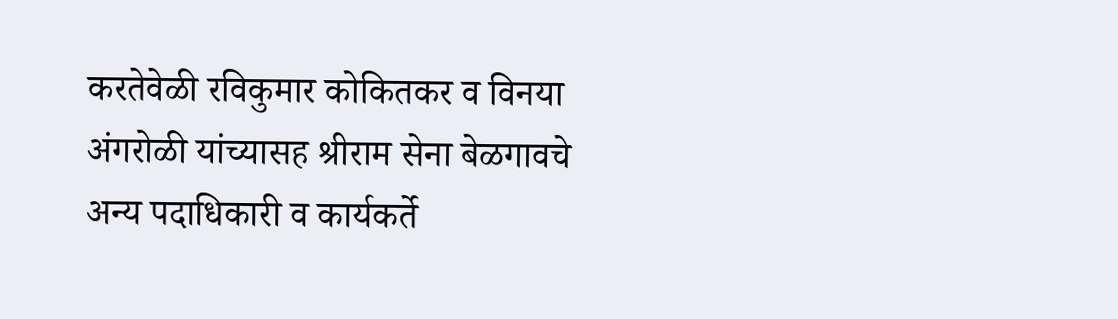करतेवेळी रविकुमार कोकितकर व विनया अंगरोळी यांच्यासह श्रीराम सेना बेळगावचे अन्य पदाधिकारी व कार्यकर्ते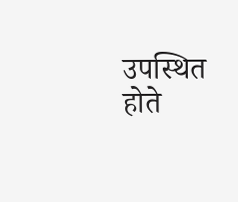उपस्थित होते